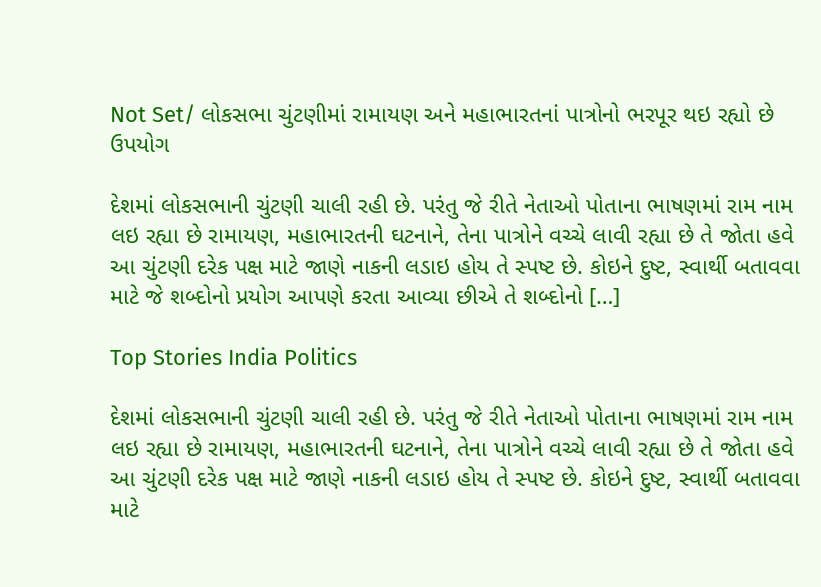Not Set/ લોકસભા ચુંટણીમાં રામાયણ અને મહાભારતનાં પાત્રોનો ભરપૂર થઇ રહ્યો છે ઉપયોગ

દેશમાં લોકસભાની ચુંટણી ચાલી રહી છે. પરંતુ જે રીતે નેતાઓ પોતાના ભાષણમાં રામ નામ લઇ રહ્યા છે રામાયણ, મહાભારતની ઘટનાને, તેના પાત્રોને વચ્ચે લાવી રહ્યા છે તે જોતા હવે આ ચુંટણી દરેક પક્ષ માટે જાણે નાકની લડાઇ હોય તે સ્પષ્ટ છે. કોઇને દુષ્ટ, સ્વાર્થી બતાવવા માટે જે શબ્દોનો પ્રયોગ આપણે કરતા આવ્યા છીએ તે શબ્દોનો […]

Top Stories India Politics

દેશમાં લોકસભાની ચુંટણી ચાલી રહી છે. પરંતુ જે રીતે નેતાઓ પોતાના ભાષણમાં રામ નામ લઇ રહ્યા છે રામાયણ, મહાભારતની ઘટનાને, તેના પાત્રોને વચ્ચે લાવી રહ્યા છે તે જોતા હવે આ ચુંટણી દરેક પક્ષ માટે જાણે નાકની લડાઇ હોય તે સ્પષ્ટ છે. કોઇને દુષ્ટ, સ્વાર્થી બતાવવા માટે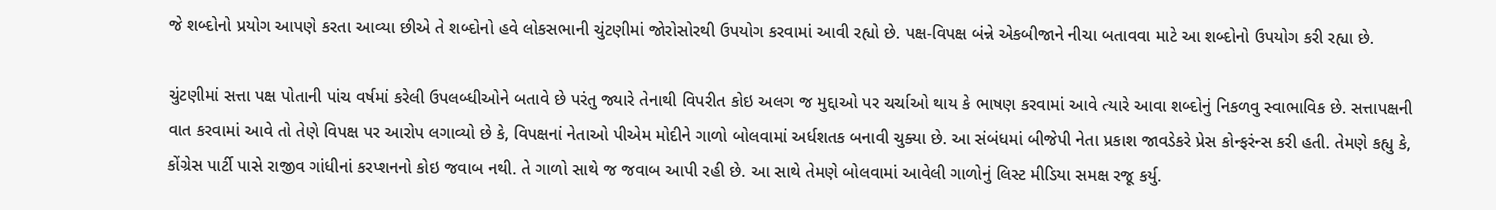જે શબ્દોનો પ્રયોગ આપણે કરતા આવ્યા છીએ તે શબ્દોનો હવે લોકસભાની ચુંટણીમાં જોરોસોરથી ઉપયોગ કરવામાં આવી રહ્યો છે. પક્ષ-વિપક્ષ બંન્ને એકબીજાને નીચા બતાવવા માટે આ શબ્દોનો ઉપયોગ કરી રહ્યા છે.

ચુંટણીમાં સત્તા પક્ષ પોતાની પાંચ વર્ષમાં કરેલી ઉપલબ્ધીઓને બતાવે છે પરંતુ જ્યારે તેનાથી વિપરીત કોઇ અલગ જ મુદ્દાઓ પર ચર્ચાઓ થાય કે ભાષણ કરવામાં આવે ત્યારે આવા શબ્દોનું નિકળવુ સ્વાભાવિક છે. સત્તાપક્ષની વાત કરવામાં આવે તો તેણે વિપક્ષ પર આરોપ લગાવ્યો છે કે, વિપક્ષનાં નેતાઓ પીએમ મોદીને ગાળો બોલવામાં અર્ધશતક બનાવી ચુક્યા છે. આ સંબંધમાં બીજેપી નેતા પ્રકાશ જાવડેકરે પ્રેસ કોન્ફરંન્સ કરી હતી. તેમણે કહ્યુ કે, કોંગ્રેસ પાર્ટી પાસે રાજીવ ગાંધીનાં કરપ્શનનો કોઇ જવાબ નથી. તે ગાળો સાથે જ જવાબ આપી રહી છે. આ સાથે તેમણે બોલવામાં આવેલી ગાળોનું લિસ્ટ મીડિયા સમક્ષ રજૂ કર્યુ.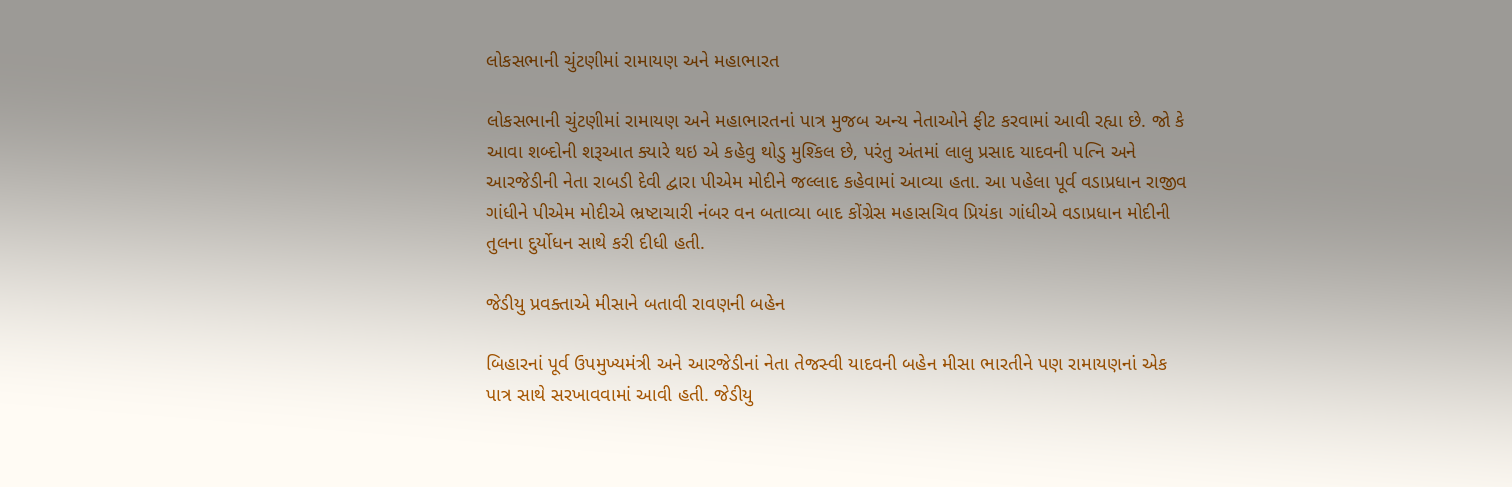લોકસભાની ચુંટણીમાં રામાયણ અને મહાભારત

લોકસભાની ચુંટણીમાં રામાયણ અને મહાભારતનાં પાત્ર મુજબ અન્ય નેતાઓને ફીટ કરવામાં આવી રહ્યા છે. જો કે આવા શબ્દોની શરૂઆત ક્યારે થઇ એ કહેવુ થોડુ મુશ્કિલ છે, પરંતુ અંતમાં લાલુ પ્રસાદ યાદવની પત્નિ અને આરજેડીની નેતા રાબડી દેવી દ્વારા પીએમ મોદીને જલ્લાદ કહેવામાં આવ્યા હતા. આ પહેલા પૂર્વ વડાપ્રધાન રાજીવ ગાંધીને પીએમ મોદીએ ભ્રષ્ટાચારી નંબર વન બતાવ્યા બાદ કોંગ્રેસ મહાસચિવ પ્રિયંકા ગાંધીએ વડાપ્રધાન મોદીની તુલના દુર્યોધન સાથે કરી દીધી હતી.

જેડીયુ પ્રવક્તાએ મીસાને બતાવી રાવણની બહેન

બિહારનાં પૂર્વ ઉપમુખ્યમંત્રી અને આરજેડીનાં નેતા તેજસ્વી યાદવની બહેન મીસા ભારતીને પણ રામાયણનાં એક પાત્ર સાથે સરખાવવામાં આવી હતી. જેડીયુ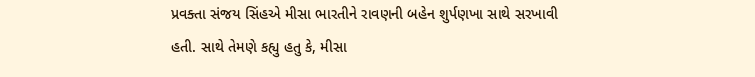પ્રવક્તા સંજય સિંહએ મીસા ભારતીને રાવણની બહેન શુર્પણખા સાથે સરખાવી હતી. સાથે તેમણે કહ્યુ હતુ કે, મીસા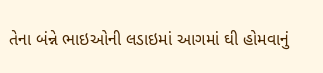તેના બંન્ને ભાઇઓની લડાઇમાં આગમાં ઘી હોમવાનું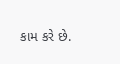કામ કરે છે.